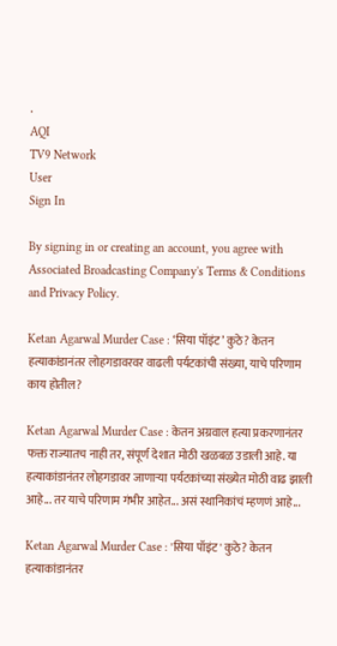.
AQI
TV9 Network
User
Sign In

By signing in or creating an account, you agree with Associated Broadcasting Company's Terms & Conditions and Privacy Policy.

Ketan Agarwal Murder Case : ‘सिया पॉइंट’ कुठे? केतन हत्याकांडानंतर लोहगडावरवर वाढली पर्यटकांची संख्या, याचे परिणाम काय होतील?

Ketan Agarwal Murder Case : केतन अग्रवाल हत्या प्रकरणानंतर फक्त राज्यातच नाही तर, संपूर्ण देशात मोठी खळबळ उडाली आहे. या हत्याकांडानंतर लोहगडावर जाणाऱ्या पर्यटकांच्या संख्येत मोठी वाढ झाली आहे... तर याचे परिणाम गंभीर आहेत... असं स्थानिकांचं म्हणणं आहे...

Ketan Agarwal Murder Case : 'सिया पॉइंट' कुठे? केतन हत्याकांडानंतर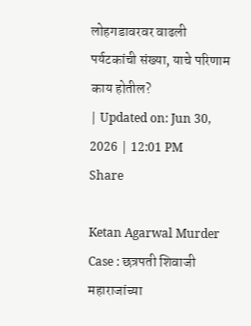लोहगडावरवर वाढली पर्यटकांची संख्या, याचे परिणाम काय होतील?
| Updated on: Jun 30, 2026 | 12:01 PM
Share

Ketan Agarwal Murder Case : छत्रपती शिवाजी महाराजांच्या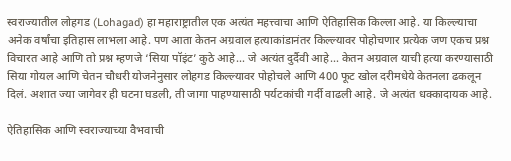स्वराज्यातील लोहगड (Lohagad) हा महाराष्ट्रातील एक अत्यंत महत्त्वाचा आणि ऐतिहासिक किल्ला आहे. या किल्ल्याचा अनेक वर्षांचा इतिहास लाभला आहे. पण आता केतन अग्रवाल हत्याकांडानंतर किल्ल्यावर पोहोचणार प्रत्येक जण एकच प्रश्न विचारत आहे आणि तो प्रश्न म्हणजे ‘सिया पॉइंट’ कुठे आहे… जे अत्यंत दुर्दैवी आहे… केतन अग्रवाल याची हत्या करण्यासाठी सिया गोयल आणि चेतन चौधरी योजनेनुसार लोहगड किल्ल्यावर पोहोचले आणि 400 फूट खोल दरीमधेये केतनला ढकलून दिलं. अशात ज्या जागेवर ही घटना घडली, ती जागा पाहण्यासाठी पर्यटकांची गर्दी वाढली आहे. जे अत्यंत धक्कादायक आहे.

ऐतिहासिक आणि स्वराज्याच्या वैभवाची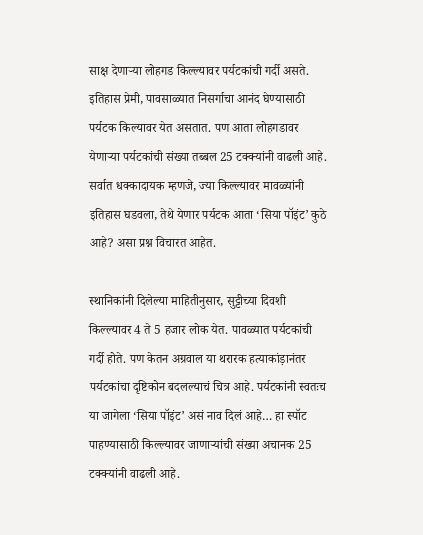साक्ष देणाऱ्या लोहगड किल्ल्यावर पर्यटकांची गर्दी असते. इतिहास प्रेमी, पावसाळ्यात निसर्गाचा आनंद घेण्यासाठी पर्यटक किल्यावर येत असतात. पण आता लोहगडावर येणाऱ्या पर्यटकांची संख्या तब्बल 25 टक्क्यांनी वाढली आहे. सर्वात धक्कादायक म्हणजे, ज्या किल्ल्यावर मावळ्यांनी इतिहास घडवला, तेथे येणार पर्यटक आता ‘सिया पॉइंट’ कुठे आहे? असा प्रश्न विचारत आहेत.

स्थानिकांनी दिलेल्या माहितीनुसार, सुट्टीच्या दिवशी किल्ल्यावर 4 ते 5 हजार लोक येत. पावळ्यात पर्यटकांची गर्दी होते. पण केतन अग्रवाल या थरारक हत्याकांड़ानंतर पर्यटकांचा दृष्टिकोन बदलल्याचं चित्र आहे. पर्यटकांनी स्वतःच या जागेला ‘सिया पॉइंट’ असं नाव दिलं आहे… हा स्पॉट पाहण्यासाठी किल्ल्यावर जाणार्‍यांची संख्या अचानक 25 टक्क्यांनी वाढली आहे.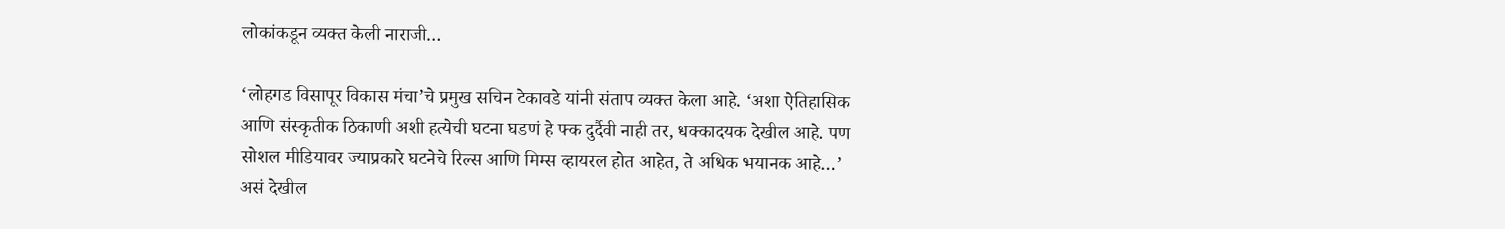लोकांकडून व्यक्त केली नाराजी…

‘लोहगड विसापूर विकास मंचा’चे प्रमुख सचिन टेकावडे यांनी संताप व्यक्त केला आहे. ‘अशा ऐतिहासिक आणि संस्कृतीक ठिकाणी अशी हत्येची घटना घडणं हे फ्क दुर्दैवी नाही तर, धक्कादयक देखील आहे. पण सोशल मीडियावर ज्याप्रकारे घटनेचे रिल्स आणि मिम्स व्हायरल होत आहेत, ते अधिक भयानक आहे…’ असं देखील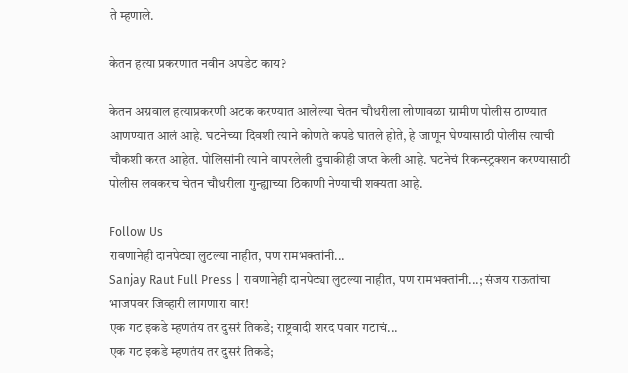ते म्हणाले.

केतन हत्या प्रकरणात नवीन अपडेट काय?

केतन अग्रवाल हत्याप्रकरणी अटक करण्यात आलेल्या चेतन चौधरीला लोणावळा ग्रामीण पोलीस ठाण्यात आणण्यात आलं आहे. घटनेच्या दिवशी त्याने कोणते कपडे घातले होते, हे जाणून घेण्यासाठी पोलीस त्याची चौकशी करत आहेत. पोलिसांनी त्याने वापरलेली दुचाकीही जप्त केली आहे. घटनेचं रिकन्स्ट्रक्शन करण्यासाठी पोलीस लवकरच चेतन चौधरीला गुन्ह्याच्या ठिकाणी नेण्याची शक्यता आहे.

Follow Us
रावणानेही दानपेट्या लुटल्या नाहीत, पण रामभक्तांनी...
Sanjay Raut Full Press | रावणानेही दानपेट्या लुटल्या नाहीत, पण रामभक्तांनी...; संजय राऊतांचा भाजपवर जिव्हारी लागणारा वार!
एक गट इकडे म्हणतंय तर दुसरं तिकडे; राष्ट्रवादी शरद पवार गटाचं...
एक गट इकडे म्हणतंय तर दुसरं तिकडे;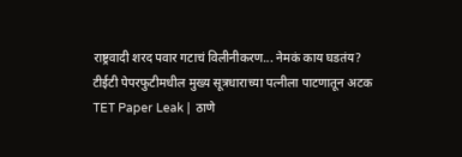राष्ट्रवादी शरद पवार गटाचं विलीनीकरण... नेमकं काय घडतंय?
टीईटी पेपरफुटीमधील मुख्य सूत्रधाराच्या पत्नीला पाटणातून अटक
TET Paper Leak |  ठाणे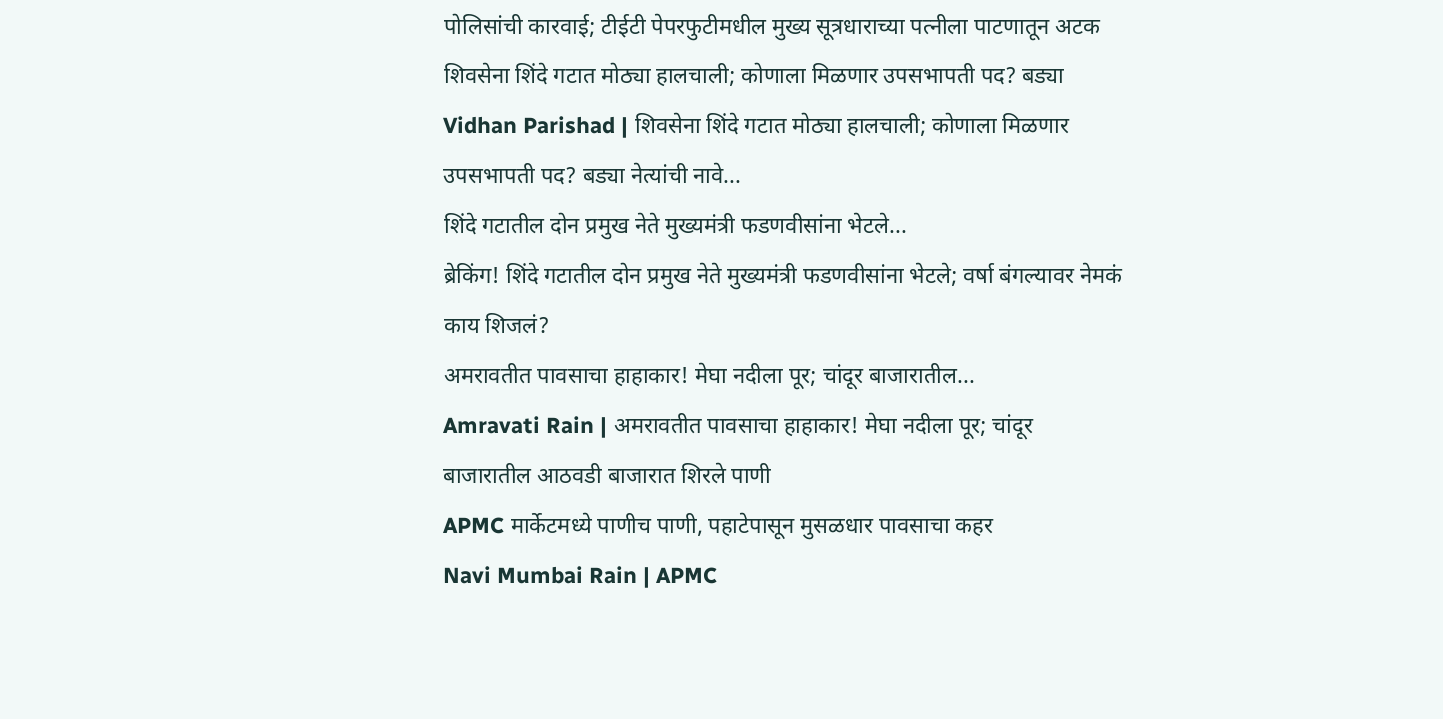पोलिसांची कारवाई; टीईटी पेपरफुटीमधील मुख्य सूत्रधाराच्या पत्नीला पाटणातून अटक
शिवसेना शिंदे गटात मोठ्या हालचाली; कोणाला मिळणार उपसभापती पद? बड्या
Vidhan Parishad | शिवसेना शिंदे गटात मोठ्या हालचाली; कोणाला मिळणार उपसभापती पद? बड्या नेत्यांची नावे...
शिंदे गटातील दोन प्रमुख नेते मुख्यमंत्री फडणवीसांना भेटले...
ब्रेकिंग! शिंदे गटातील दोन प्रमुख नेते मुख्यमंत्री फडणवीसांना भेटले; वर्षा बंगल्यावर नेमकं काय शिजलं?
अमरावतीत पावसाचा हाहाकार! मेघा नदीला पूर; चांदूर बाजारातील...
Amravati Rain | अमरावतीत पावसाचा हाहाकार! मेघा नदीला पूर; चांदूर बाजारातील आठवडी बाजारात शिरले पाणी
APMC मार्केटमध्ये पाणीच पाणी, पहाटेपासून मुसळधार पावसाचा कहर
Navi Mumbai Rain | APMC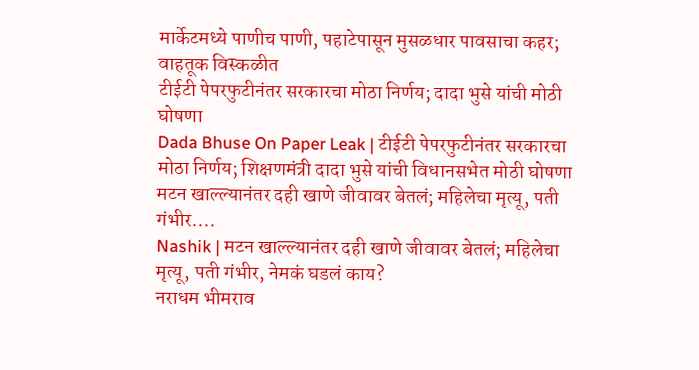मार्केटमध्ये पाणीच पाणी, पहाटेपासून मुसळधार पावसाचा कहर; वाहतूक विस्कळीत
टीईटी पेपरफुटीनंतर सरकारचा मोठा निर्णय; दादा भुसे यांची मोठी घोषणा
Dada Bhuse On Paper Leak | टीईटी पेपरफुटीनंतर सरकारचा मोठा निर्णय; शिक्षणमंत्री दादा भुसे यांची विधानसभेत मोठी घोषणा
मटन खाल्ल्यानंतर दही खाणे जीवावर बेतलं; महिलेचा मृत्यू, पती गंभीर....
Nashik | मटन खाल्ल्यानंतर दही खाणे जीवावर बेतलं; महिलेचा मृत्यू, पती गंभीर, नेमकं घडलं काय?
नराधम भीमराव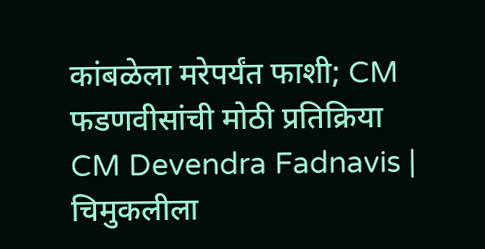कांबळेला मरेपर्यंत फाशी; CM फडणवीसांची मोठी प्रतिक्रिया
CM Devendra Fadnavis | चिमुकलीला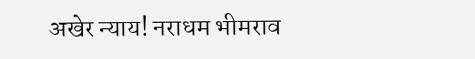अखेर न्याय! नराधम भीमराव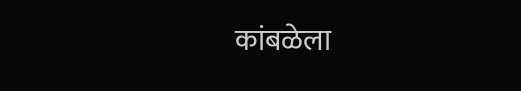कांबळेला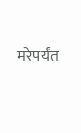मरेपर्यंत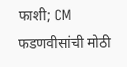फाशी; CM फडणवीसांची मोठी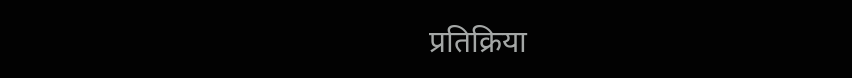प्रतिक्रिया